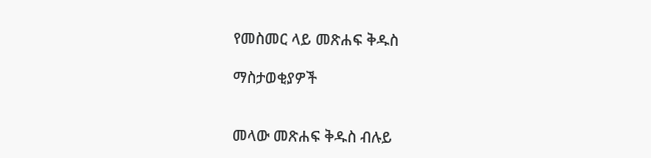የመስመር ላይ መጽሐፍ ቅዱስ

ማስታወቂያዎች


መላው መጽሐፍ ቅዱስ ብሉይ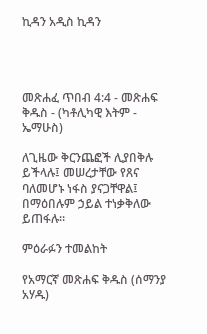ኪዳን አዲስ ኪዳን




መጽሐፈ ጥበብ 4:4 - መጽሐፍ ቅዱስ - (ካቶሊካዊ እትም - ኤማሁስ)

ለጊዜው ቅርንጨፎች ሊያበቅሉ ይችላሉ፤ መሠረታቸው የጸና ባለመሆኑ ነፋስ ያናጋቸዋል፤ በማዕበሉም ኃይል ተነቃቅለው ይጠፋሉ።

ምዕራፉን ተመልከት

የአማርኛ መጽሐፍ ቅዱስ (ሰማንያ አሃዱ)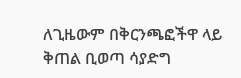ለጊዜውም በቅርንጫፎችዋ ላይ ቅጠል ቢወጣ ሳያድግ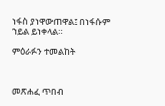ነፋስ ያነዋውጠዋል፤ በነፋሱም ኀይል ይነቀላል።

ምዕራፉን ተመልከት



መጽሐፈ ጥበብ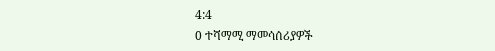4:4
0 ተሻማሚ ማመሳሰሪያዎች